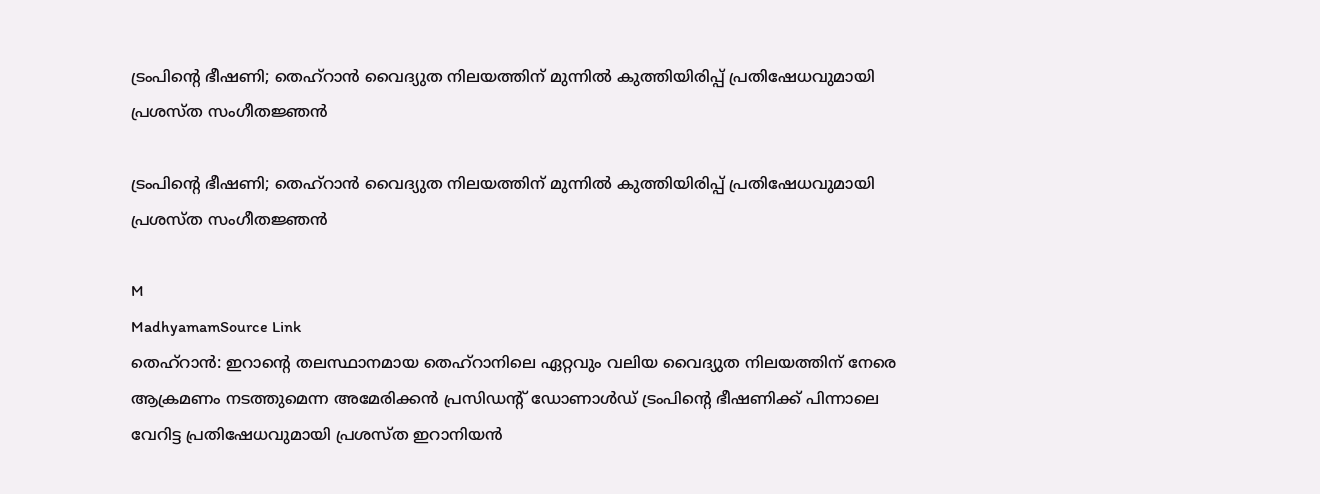ട്രംപിന്റെ ഭീഷണി; തെഹ്‌റാൻ വൈദ്യുത നിലയത്തിന് മുന്നിൽ കുത്തിയിരിപ്പ് പ്രതിഷേധവുമായി പ്രശസ്ത സംഗീതജ്ഞൻ

ട്രംപിന്റെ ഭീഷണി; തെഹ്‌റാൻ വൈദ്യുത നിലയത്തിന് മുന്നിൽ കുത്തിയിരിപ്പ് പ്രതിഷേധവുമായി പ്രശസ്ത സംഗീതജ്ഞൻ

M
MadhyamamSource Link
തെഹ്‌റാൻ: ഇറാന്റെ തലസ്ഥാനമായ തെഹ്‌റാനിലെ ഏറ്റവും വലിയ വൈദ്യുത നിലയത്തിന് നേരെ ആക്രമണം നടത്തുമെന്ന അമേരിക്കൻ പ്രസിഡന്റ് ഡോണാൾഡ് ട്രംപിന്റെ ഭീഷണിക്ക് പിന്നാലെ വേറിട്ട പ്രതിഷേധവുമായി പ്രശസ്ത ഇറാനിയൻ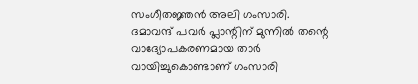സംഗീതജ്ഞൻ അലി ഗംസാരി. ദമാവന്ദ് പവർ പ്ലാന്റിന് മുന്നിൽ തന്റെ വാദ്യോപകരണമായ താർ വായിച്ചുകൊണ്ടാണ് ഗംസാരി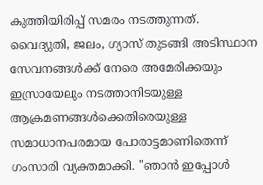കുത്തിയിരിപ്പ് സമരം നടത്തുന്നത്. വൈദ്യുതി, ജലം, ഗ്യാസ് തുടങ്ങി അടിസ്ഥാന സേവനങ്ങൾക്ക് നേരെ അമേരിക്കയും ഇസ്രായേലും നടത്താനിടയുള്ള ആക്രമണങ്ങൾക്കെതിരെയുള്ള സമാധാനപരമായ പോരാട്ടമാണിതെന്ന് ഗംസാരി വ്യക്തമാക്കി. "ഞാൻ ഇപ്പോൾ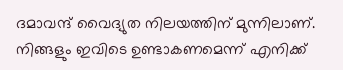ദമാവന്ദ് വൈദ്യുത നിലയത്തിന് മുന്നിലാണ്. നിങ്ങളും ഇവിടെ ഉണ്ടാകണമെന്ന് എനിക്ക്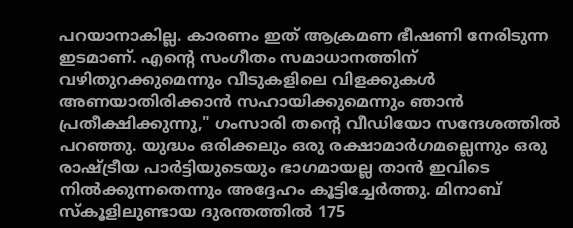പറയാനാകില്ല. കാരണം ഇത് ആക്രമണ ഭീഷണി നേരിടുന്ന ഇടമാണ്. എന്റെ സംഗീതം സമാധാനത്തിന് വഴിതുറക്കുമെന്നും വീടുകളിലെ വിളക്കുകൾ അണയാതിരിക്കാൻ സഹായിക്കുമെന്നും ഞാൻ പ്രതീക്ഷിക്കുന്നു," ഗംസാരി തന്റെ വീഡിയോ സന്ദേശത്തിൽ പറഞ്ഞു. യുദ്ധം ഒരിക്കലും ഒരു രക്ഷാമാർഗമല്ലെന്നും ഒരു രാഷ്ട്രീയ പാർട്ടിയുടെയും ഭാഗമായല്ല താൻ ഇവിടെ നിൽക്കുന്നതെന്നും അദ്ദേഹം കൂട്ടിച്ചേർത്തു. മിനാബ് സ്കൂളിലുണ്ടായ ദുരന്തത്തിൽ 175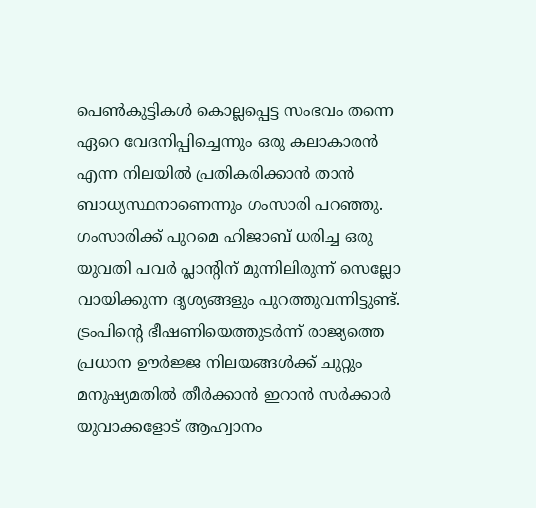പെൺകുട്ടികൾ കൊല്ലപ്പെട്ട സംഭവം തന്നെ ഏറെ വേദനിപ്പിച്ചെന്നും ഒരു കലാകാരൻ എന്ന നിലയിൽ പ്രതികരിക്കാൻ താൻ ബാധ്യസ്ഥനാണെന്നും ഗംസാരി പറഞ്ഞു. ഗംസാരിക്ക് പുറമെ ഹിജാബ് ധരിച്ച ഒരു യുവതി പവർ പ്ലാന്റിന് മുന്നിലിരുന്ന് സെല്ലോ വായിക്കുന്ന ദൃശ്യങ്ങളും പുറത്തുവന്നിട്ടുണ്ട്. ട്രംപിന്റെ ഭീഷണിയെത്തുടർന്ന് രാജ്യത്തെ പ്രധാന ഊർജ്ജ നിലയങ്ങൾക്ക് ചുറ്റും മനുഷ്യമതിൽ തീർക്കാൻ ഇറാൻ സർക്കാർ യുവാക്കളോട് ആഹ്വാനം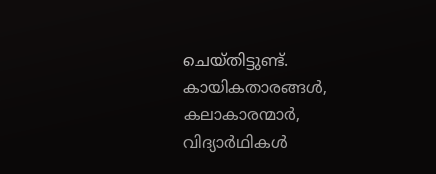ചെയ്തിട്ടുണ്ട്. കായികതാരങ്ങൾ, കലാകാരന്മാർ, വിദ്യാർഥികൾ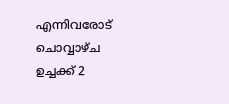എന്നിവരോട് ചൊവ്വാഴ്ച ഉച്ചക്ക് 2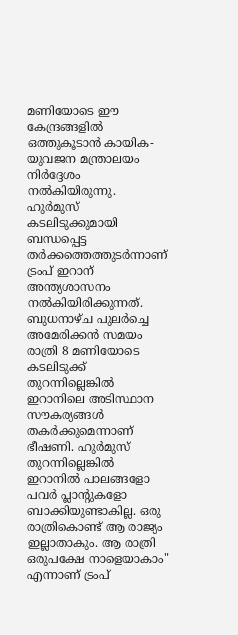മണിയോടെ ഈ കേന്ദ്രങ്ങളിൽ ഒത്തുകൂടാൻ കായിക-യുവജന മന്ത്രാലയം നിർദ്ദേശം നൽകിയിരുന്നു. ഹുർമുസ് കടലിടുക്കുമായി ബന്ധപ്പെട്ട തർക്കത്തെത്തുടർന്നാണ് ട്രംപ് ഇറാന് അന്ത്യശാസനം നൽകിയിരിക്കുന്നത്. ബുധനാഴ്ച പുലർച്ചെ അമേരിക്കൻ സമയം രാത്രി 8 മണിയോടെ കടലിടുക്ക് തുറന്നില്ലെങ്കിൽ ഇറാനിലെ അടിസ്ഥാന സൗകര്യങ്ങൾ തകർക്കുമെന്നാണ് ഭീഷണി. ഹുർമുസ് തുറന്നില്ലെങ്കില്‍ ഇറാനില്‍ പാലങ്ങളോ പവർ പ്ലാന്റുകളോ ബാക്കിയുണ്ടാകില്ല. ഒരു രാത്രികൊണ്ട് ആ രാജ്യം ഇല്ലാതാകും. ആ രാത്രി ഒരുപക്ഷേ നാളെയാകാം" എന്നാണ്‌ ട്രംപ്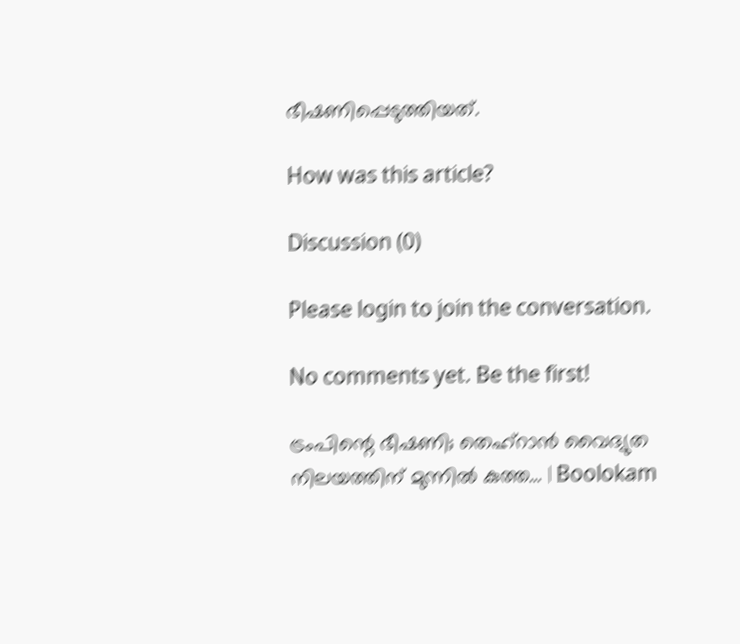ഭീഷണിപ്പെടുത്തിയത്.

How was this article?

Discussion (0)

Please login to join the conversation.

No comments yet. Be the first!

ട്രംപിന്റെ ഭീഷണി; തെഹ്‌റാൻ വൈദ്യുത നിലയത്തിന് മുന്നിൽ കുത്ത… | Boolokam